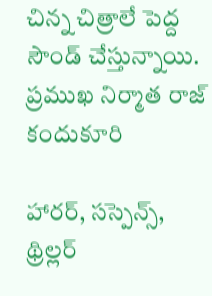చిన్న చిత్రాలే పెద్ద సౌండ్ చేస్తున్నాయి. ప్రముఖ నిర్మాత రాజ్ కందుకూరి

హారర్, సస్పెన్స్, థ్రిల్లర్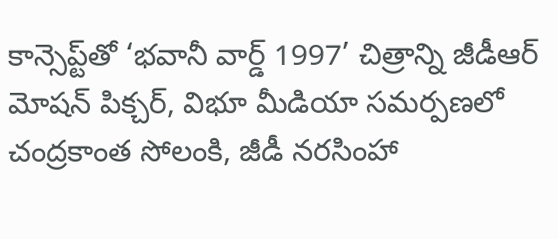కాన్సెప్ట్‌తో ‘భవానీ వార్డ్ 1997’ చిత్రాన్ని జీడీఆర్ మోషన్ పిక్చర్, విభూ మీడియా సమర్పణలో చంద్రకాంత సోలంకి, జీడీ నరసింహా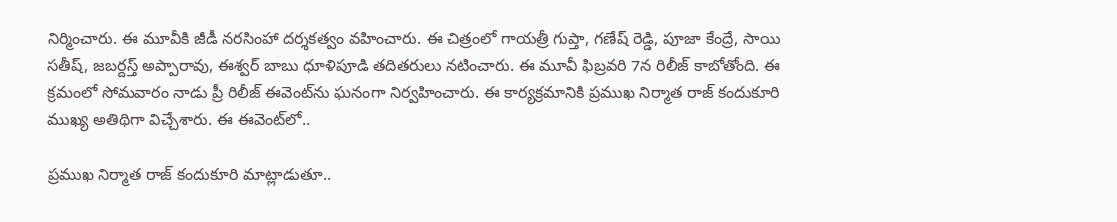నిర్మించారు. ఈ మూవీకి జీడీ నరసింహా దర్శకత్వం వహించారు. ఈ చిత్రంలో గాయత్రీ గుప్తా, గణేష్ రెడ్డి, పూజా కేంద్రే, సాయి సతీష్, జబర్దస్త్ అప్పారావు, ఈశ్వర్ బాబు ధూళిపూడి తదితరులు నటించారు. ఈ మూవీ ఫిబ్రవరి 7న రిలీజ్ కాబోతోంది. ఈ క్రమంలో సోమవారం నాడు ప్రీ రిలీజ్ ఈవెంట్‌ను ఘనంగా నిర్వహించారు. ఈ కార్యక్రమానికి ప్రముఖ నిర్మాత రాజ్ కందుకూరి ముఖ్య అతిథిగా విచ్చేశారు. ఈ ఈవెంట్‌లో..

ప్రముఖ నిర్మాత రాజ్ కందుకూరి మాట్లాడుతూ..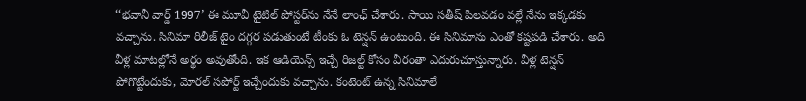‘‘భవానీ వార్డ్ 1997’ ఈ మూవీ టైటిల్ పోస్టర్‌ను నేనే లాంఛ్ చేశారు. సాయి సతీష్ పిలవడం వల్లే నేను ఇక్కడకు వచ్చాను. సినిమా రిలీజ్‌ టైం దగ్గర పడుతుంటే టీంకు ఓ టెన్షన్ ఉంటుంది. ఈ సినిమాను ఎంతో కష్టపడి చేశారు. అది వీళ్ల మాటల్లోనే అర్థం అవుతోంది. ఇక ఆడియెన్స్ ఇచ్చే రిజల్ట్ కోసం వీరంతా ఎదురుచూస్తున్నారు. వీళ్ల టెన్షన్ పోగొట్టేందుకు, మోరల్ సపోర్ట్ ఇచ్చేందుకు వచ్చాను. కంటెంట్ ఉన్న సినిమాలే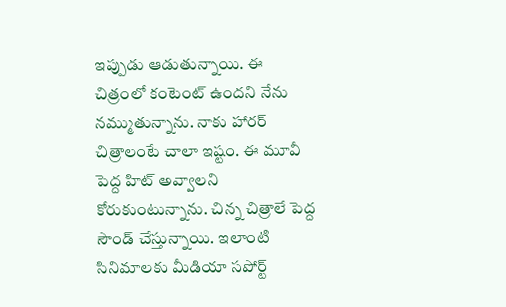ఇప్పుడు ఆడుతున్నాయి. ఈ చిత్రంలో కంటెంట్ ఉందని నేను నమ్ముతున్నాను. నాకు హారర్ చిత్రాలంటే చాలా ఇష్టం. ఈ మూవీ పెద్ద హిట్ అవ్వాలని కోరుకుంటున్నాను. చిన్న చిత్రాలే పెద్ద సౌండ్ చేస్తున్నాయి. ఇలాంటి సినిమాలకు మీడియా సపోర్ట్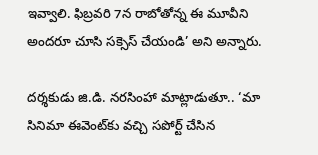ఇవ్వాలి. ఫిబ్రవరి 7న రాబోతోన్న ఈ మూవీని అందరూ చూసి సక్సెస్ చేయండి’ అని అన్నారు.

దర్శకుడు జి.డి. నరసింహా మాట్లాడుతూ.. ‘మా సినిమా ఈవెంట్‌కు వచ్చి సపోర్ట్ చేసిన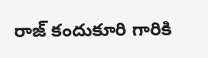రాజ్ కందుకూరి గారికి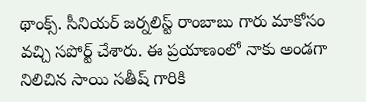థాంక్స్. సీనియర్ జర్నలిస్ట్ రాంబాబు గారు మాకోసం వచ్చి సపోర్ట్ చేశారు. ఈ ప్రయాణంలో నాకు అండగా నిలిచిన సాయి సతీష్ గారికి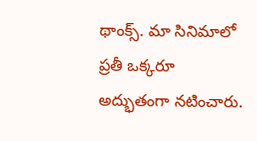థాంక్స్. మా సినిమాలో ప్రతీ ఒక్కరూ అద్భుతంగా నటించారు.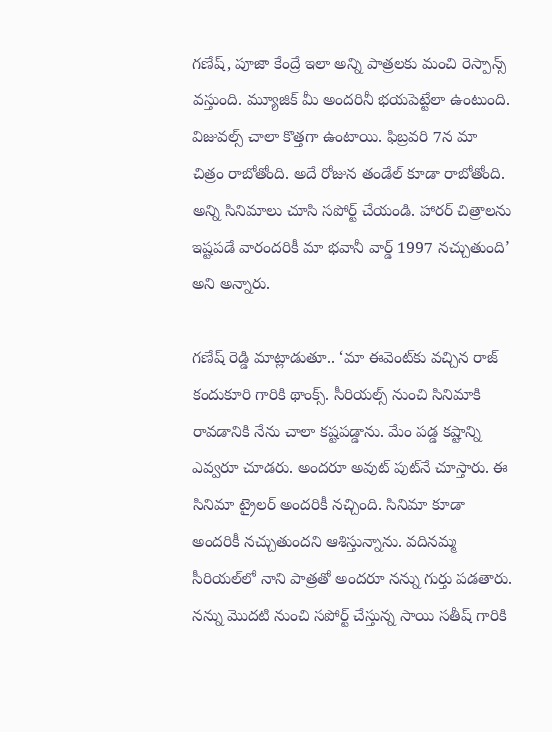గణేష్, పూజా కేంద్రే ఇలా అన్ని పాత్రలకు మంచి రెస్పాన్స్ వస్తుంది. మ్యూజిక్ మీ అందరినీ భయపెట్టేలా ఉంటుంది. విజువల్స్ చాలా కొత్తగా ఉంటాయి. ఫిబ్రవరి 7న మా చిత్రం రాబోతోంది. అదే రోజున తండేల్ కూడా రాబోతోంది. అన్ని సినిమాలు చూసి సపోర్ట్ చేయండి. హారర్ చిత్రాలను ఇష్టపడే వారందరికీ మా భవానీ వార్డ్ 1997 నచ్చుతుంది’ అని అన్నారు.

గణేష్ రెడ్డి మాట్లాడుతూ.. ‘మా ఈవెంట్‌కు వచ్చిన రాజ్ కందుకూరి గారికి థాంక్స్. సీరియల్స్ నుంచి సినిమాకి రావడానికి నేను చాలా కష్టపడ్డాను. మేం పడ్డ కష్టాన్ని ఎవ్వరూ చూడరు. అందరూ అవుట్ పుట్‌నే చూస్తారు. ఈ సినిమా ట్రైలర్ అందరికీ నచ్చింది. సినిమా కూడా అందరికీ నచ్చుతుందని ఆశిస్తున్నాను. వదినమ్మ సీరియల్‌లో నాని పాత్రతో అందరూ నన్ను గుర్తు పడతారు. నన్ను మొదటి నుంచి సపోర్ట్ చేస్తున్న సాయి సతీష్ గారికి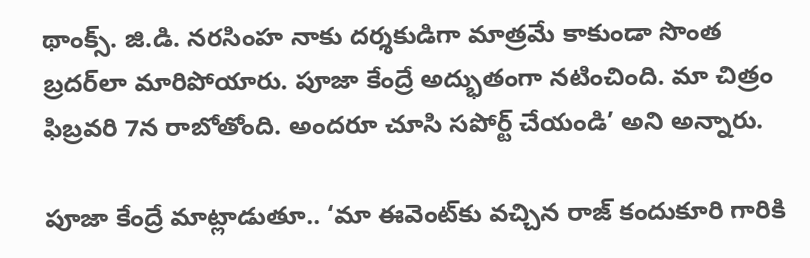థాంక్స్. జి.డి. నరసింహ నాకు దర్శకుడిగా మాత్రమే కాకుండా సొంత బ్రదర్‌లా మారిపోయారు. పూజా కేంద్రే అద్భుతంగా నటించింది. మా చిత్రం ఫిబ్రవరి 7న రాబోతోంది. అందరూ చూసి సపోర్ట్ చేయండి’ అని అన్నారు.

పూజా కేంద్రే మాట్లాడుతూ.. ‘మా ఈవెంట్‌కు వచ్చిన రాజ్ కందుకూరి గారికి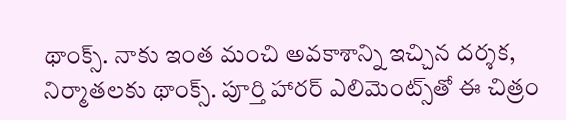థాంక్స్. నాకు ఇంత మంచి అవకాశాన్ని ఇచ్చిన దర్శక, నిర్మాతలకు థాంక్స్. పూర్తి హారర్ ఎలిమెంట్స్‌తో ఈ చిత్రం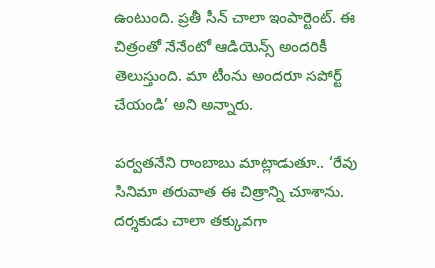ఉంటుంది. ప్రతీ సీన్ చాలా ఇంపార్టెంట్. ఈ చిత్రంతో నేనేంటో ఆడియెన్స్ అందరికీ తెలుస్తుంది. మా టీంను అందరూ సపోర్ట్ చేయండి’ అని అన్నారు.

పర్వతనేని రాంబాబు మాట్లాడుతూ.. ‘రేవు సినిమా తరువాత ఈ చిత్రాన్ని చూశాను. దర్శకుడు చాలా తక్కువగా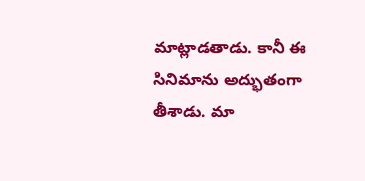మాట్లాడతాడు. కానీ ఈ సినిమాను అద్భుతంగా తీశాడు. మా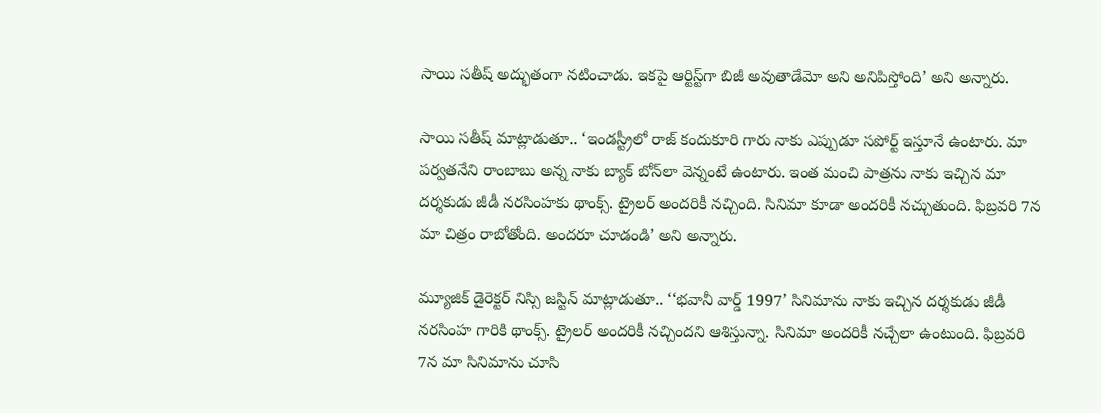సాయి సతీష్ అద్భుతంగా నటించాడు. ఇకపై ఆర్టిస్ట్‌గా బిజీ అవుతాడేమో అని అనిపిస్తోంది’ అని అన్నారు.

సాయి సతీష్ మాట్లాడుతూ.. ‘ఇండస్ట్రీలో రాజ్ కందుకూరి గారు నాకు ఎప్పుడూ సపోర్ట్‌ ఇస్తూనే ఉంటారు. మా పర్వతనేని రాంబాబు అన్న నాకు బ్యాక్ బోన్‌లా వెన్నంటే ఉంటారు. ఇంత మంచి పాత్రను నాకు ఇచ్చిన మా దర్శకుడు జీడీ నరసింహకు థాంక్స్. ట్రైలర్ అందరికీ నచ్చింది. సినిమా కూడా అందరికీ నచ్చుతుంది. ఫిబ్రవరి 7న మా చిత్రం రాబోతోంది. అందరూ చూడండి’ అని అన్నారు.

మ్యూజిక్ డైరెక్టర్ నిస్సి జస్టిన్ మాట్లాడుతూ.. ‘‘భవానీ వార్డ్ 1997’ సినిమాను నాకు ఇచ్చిన దర్శకుడు జీడీ నరసింహ గారికి థాంక్స్. ట్రైలర్ అందరికీ నచ్చిందని ఆశిస్తున్నా. సినిమా అందరికీ నచ్చేలా ఉంటుంది. ఫిబ్రవరి 7న మా సినిమాను చూసి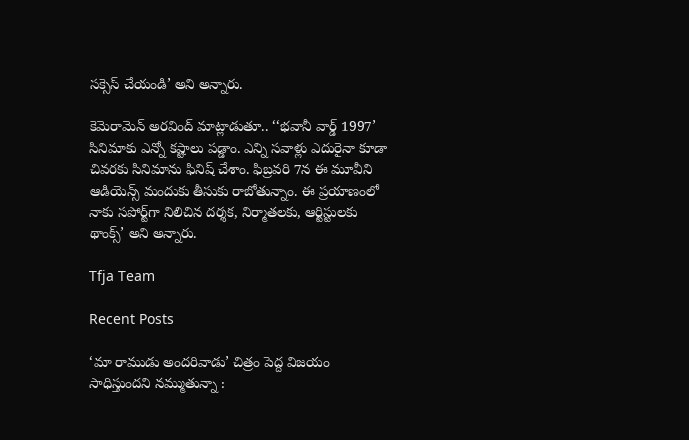సక్సెస్ చేయండి’ అని అన్నారు.

కెమెరామెన్ అరవింద్ మాట్లాడుతూ.. ‘‘భవానీ వార్డ్ 1997’ సినిమాకు ఎన్నో కష్టాలు పడ్డాం. ఎన్ని సవాళ్లు ఎదురైనా కూడా చివరకు సినిమాను ఫినిష్ చేశాం. ఫిబ్రవరి 7న ఈ మూవీని ఆడియెన్స్ మందుకు తీసుకు రాబోతున్నాం. ఈ ప్రయాణంలో నాకు సపోర్ట్‌గా నిలిచిన దర్శక, నిర్మాతలకు, ఆర్టిస్టులకు థాంక్స్’ అని అన్నారు.

Tfja Team

Recent Posts

‘మా రాముడు అందరివాడు’ చిత్రం పెద్ద విజయం సాధిస్తుందని నమ్ముతున్నా :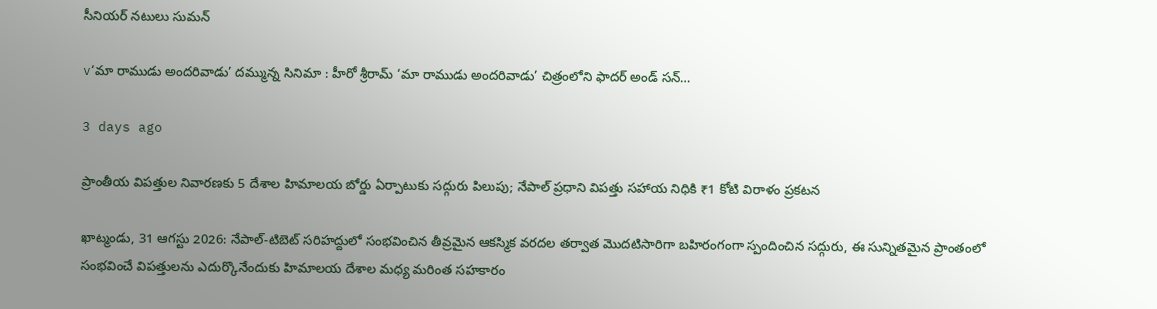సీనియర్ నటులు సుమన్

v‘మా రాముడు అందరివాడు’ దమ్మున్న సినిమా ‌‌: హీరో శ్రీరామ్ ‘మా రాముడు అందరివాడు’ చిత్రంలోని ఫాదర్ అండ్ సన్…

3 days ago

ప్రాంతీయ విపత్తుల నివారణకు 5 దేశాల హిమాలయ బోర్డు ఏర్పాటుకు సద్గురు పిలుపు; నేపాల్ ప్రధాని విపత్తు సహాయ నిధికి ₹1 కోటి విరాళం ప్రకటన

ఖాట్మండు, 31 ఆగస్టు 2026: నేపాల్-టిబెట్ సరిహద్దులో సంభవించిన తీవ్రమైన ఆకస్మిక వరదల తర్వాత మొదటిసారిగా బహిరంగంగా స్పందించిన సద్గురు, ఈ సున్నితమైన ప్రాంతంలో సంభవించే విపత్తులను ఎదుర్కొనేందుకు హిమాలయ దేశాల మధ్య మరింత సహకారం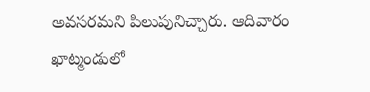అవసరమని పిలుపునిచ్చారు. ఆదివారం ఖాట్మండులో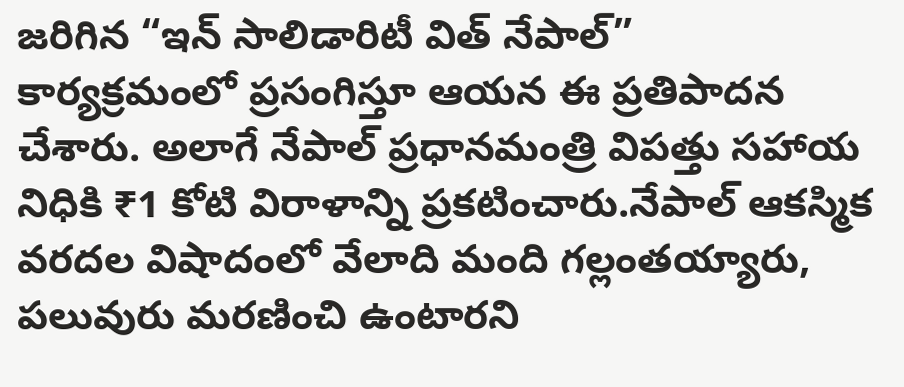జరిగిన “ఇన్ సాలిడారిటీ విత్ నేపాల్”  కార్యక్రమంలో ప్రసంగిస్తూ ఆయన ఈ ప్రతిపాదన చేశారు. అలాగే నేపాల్ ప్రధానమంత్రి విపత్తు సహాయ నిధికి ₹1 కోటి విరాళాన్ని ప్రకటించారు.నేపాల్ ఆకస్మిక వరదల విషాదంలో వేలాది మంది గల్లంతయ్యారు, పలువురు మరణించి ఉంటారని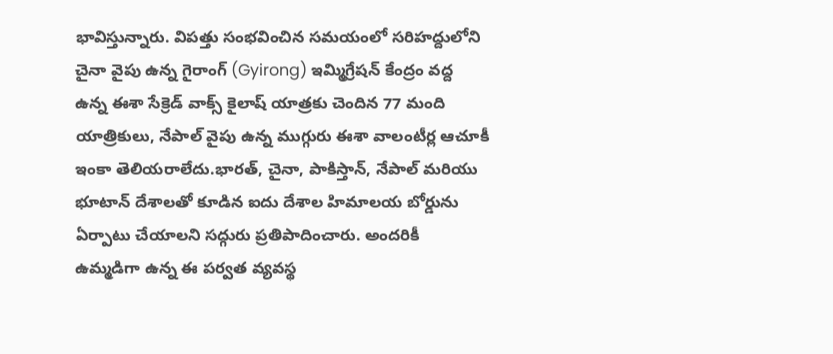భావిస్తున్నారు. విపత్తు సంభవించిన సమయంలో సరిహద్దులోని చైనా వైపు ఉన్న గైరాంగ్ (Gyirong) ఇమ్మిగ్రేషన్ కేంద్రం వద్ద ఉన్న ఈశా సేక్రెడ్ వాక్స్ కైలాష్ యాత్రకు చెందిన 77 మంది యాత్రికులు, నేపాల్ వైపు ఉన్న ముగ్గురు ఈశా వాలంటీర్ల ఆచూకీ ఇంకా తెలియరాలేదు.భారత్, చైనా, పాకిస్తాన్, నేపాల్ మరియు భూటాన్ దేశాలతో కూడిన ఐదు దేశాల హిమాలయ బోర్డును ఏర్పాటు చేయాలని సద్గురు ప్రతిపాదించారు. అందరికీ ఉమ్మడిగా ఉన్న ఈ పర్వత వ్యవస్థ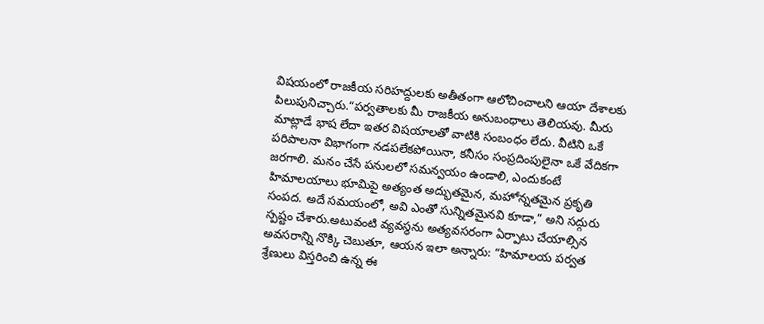విషయంలో రాజకీయ సరిహద్దులకు అతీతంగా ఆలోచించాలని ఆయా దేశాలకు పిలుపునిచ్చారు.“పర్వతాలకు మీ రాజకీయ అనుబంధాలు తెలియవు. మీరు మాట్లాడే భాష లేదా ఇతర విషయాలతో వాటికి సంబంధం లేదు. వీటిని ఒకే పరిపాలనా విభాగంగా నడపలేకపోయినా, కనీసం సంప్రదింపులైనా ఒకే వేదికగా జరగాలి. మనం చేసే పనులలో సమన్వయం ఉండాలి, ఎందుకంటే హిమాలయాలు భూమిపై అత్యంత అద్భుతమైన, మహోన్నతమైన ప్రకృతి సంపద. అదే సమయంలో, అవి ఎంతో సున్నితమైనవి కూడా,” అని సద్గురు స్పష్టం చేశారు.అటువంటి వ్యవస్థను అత్యవసరంగా ఏర్పాటు చేయాల్సిన అవసరాన్ని నొక్కి చెబుతూ, ఆయన ఇలా అన్నారు: “హిమాలయ పర్వత శ్రేణులు విస్తరించి ఉన్న ఈ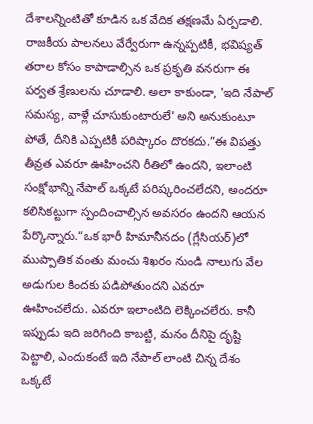దేశాలన్నింటితో కూడిన ఒక వేదిక తక్షణమే ఏర్పడాలి. రాజకీయ పాలనలు వేర్వేరుగా ఉన్నప్పటికీ, భవిష్యత్ తరాల కోసం కాపాడాల్సిన ఒక ప్రకృతి వనరుగా ఈ పర్వత శ్రేణులను చూడాలి. అలా కాకుండా, 'ఇది నేపాల్ సమస్య, వాళ్లే చూసుకుంటారులే' అని అనుకుంటూ పోతే, దీనికి ఎప్పటికీ పరిష్కారం దొరకదు.”ఈ విపత్తు తీవ్రత ఎవరూ ఊహించని రీతిలో ఉందని, ఇలాంటి సంక్షోభాన్ని నేపాల్ ఒక్కటే పరిష్కరించలేదని, అందరూ కలిసికట్టుగా స్పందించాల్సిన అవసరం ఉందని ఆయన పేర్కొన్నారు.“ఒక భారీ హిమానీనదం (గ్లేసియర్)లో ముప్పాతిక వంతు మంచు శిఖరం నుండి నాలుగు వేల అడుగుల కిందకు పడిపోతుందని ఎవరూ ఊహించలేదు. ఎవరూ ఇలాంటిది లెక్కించలేరు. కానీ ఇప్పుడు ఇది జరిగింది కాబట్టి, మనం దీనిపై దృష్టి పెట్టాలి, ఎందుకంటే ఇది నేపాల్ లాంటి చిన్న దేశం ఒక్కటే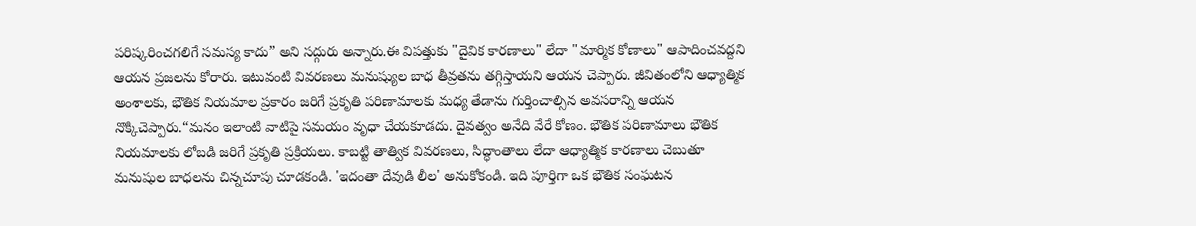పరిష్కరించగలిగే సమస్య కాదు” అని సద్గురు అన్నారు.ఈ విపత్తుకు "దైవిక కారణాలు" లేదా "మార్మిక కోణాలు" ఆపాదించవద్దని ఆయన ప్రజలను కోరారు. ఇటువంటి వివరణలు మనుష్యుల బాధ తీవ్రతను తగ్గిస్తాయని ఆయన చెప్పారు. జీవితంలోని ఆధ్యాత్మిక అంశాలకు, భౌతిక నియమాల ప్రకారం జరిగే ప్రకృతి పరిణామాలకు మధ్య తేడాను గుర్తించాల్సిన అవసరాన్ని ఆయన నొక్కిచెప్పారు.“మనం ఇలాంటి వాటిపై సమయం వృధా చేయకూడదు. దైవత్వం అనేది వేరే కోణం. భౌతిక పరిణామాలు భౌతిక నియమాలకు లోబడి జరిగే ప్రకృతి ప్రక్రియలు. కాబట్టి తాత్విక వివరణలు, సిద్ధాంతాలు లేదా ఆధ్యాత్మిక కారణాలు చెబుతూ మనుషుల బాధలను చిన్నచూపు చూడకండి. 'ఇదంతా దేవుడి లీల' అనుకోకండి. ఇది పూర్తిగా ఒక భౌతిక సంఘటన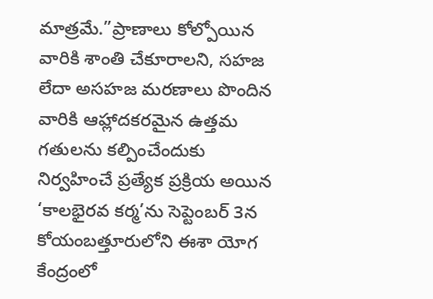మాత్రమే.”ప్రాణాలు కోల్పోయిన వారికి శాంతి చేకూరాలని, సహజ లేదా అసహజ మరణాలు పొందిన వారికి ఆహ్లాదకరమైన ఉత్తమ గతులను కల్పించేందుకు నిర్వహించే ప్రత్యేక ప్రక్రియ అయిన ‘కాలభైరవ కర్మ’ను సెప్టెంబర్ 3న కోయంబత్తూరులోని ఈశా యోగ కేంద్రంలో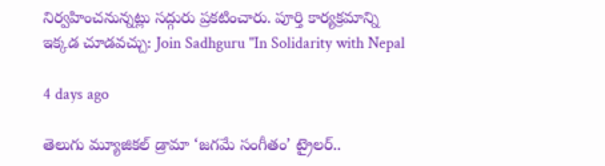నిర్వహించనున్నట్లు సద్గురు ప్రకటించారు. పూర్తి కార్యక్రమాన్ని ఇక్కడ చూడవచ్చు: Join Sadhguru "In Solidarity with Nepal

4 days ago

తెలుగు మ్యూజికల్ డ్రామా ‘జగమే సంగీతం’ ట్రైలర్‌..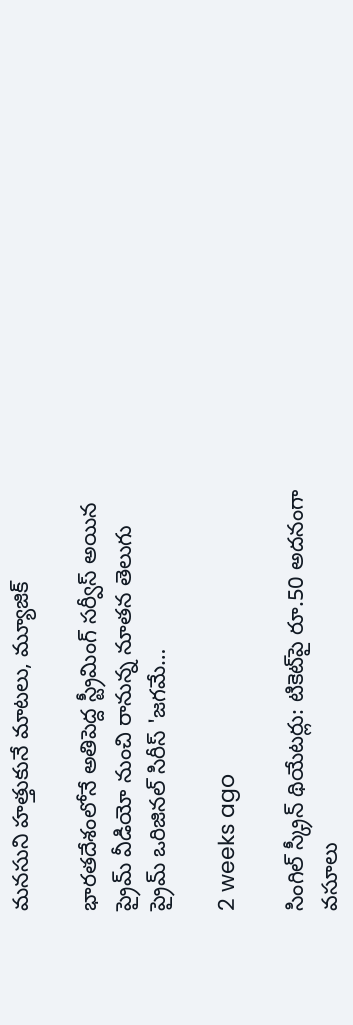మనసుని హత్తుకునే మాటలు, మ్యూజిక్

భారతదేశంలోనే అతిపెద్ద స్ట్రీమింగ్ సర్వీస్ అయిన ప్రైమ్ వీడియో నుంచి రానున్న నూతన తెలుగు ప్రైమ్ ఒరిజినల్ సిరీస్ 'జగమే…

2 weeks ago

సింగిల్ స్క్రీన్ థియేటర్లు: టికెట్‌పై రూ.50 అదనంగా వసూలు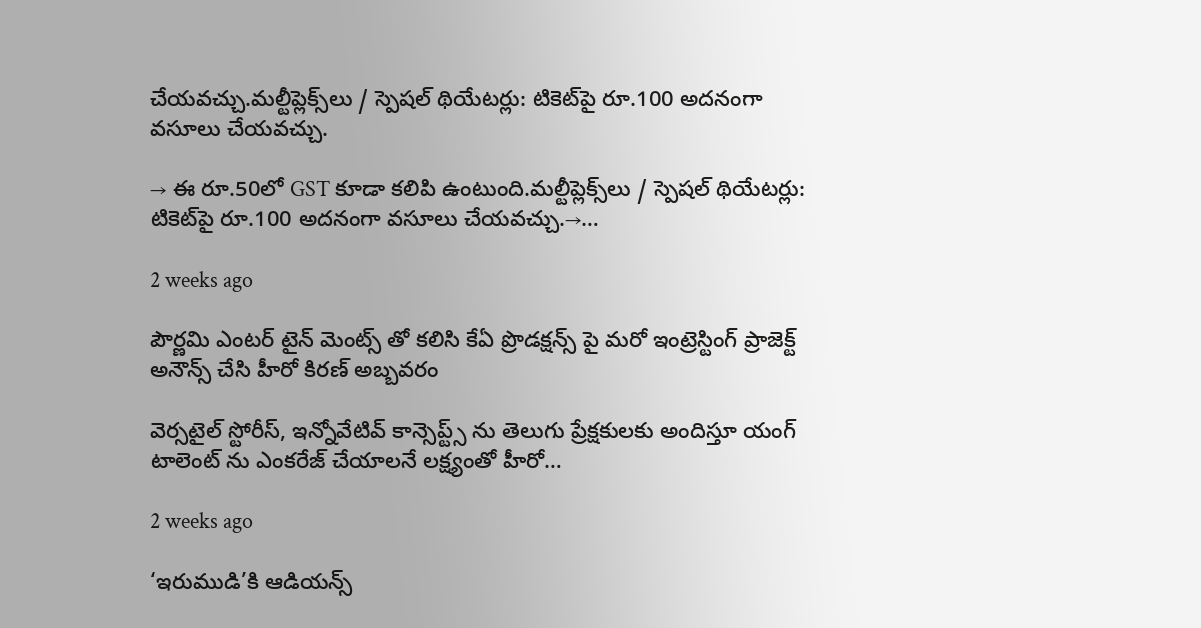చేయవచ్చు.మల్టీప్లెక్స్‌లు / స్పెషల్ థియేటర్లు: టికెట్‌పై రూ.100 అదనంగా వసూలు చేయవచ్చు.

→ ఈ రూ.50లో GST కూడా కలిపి ఉంటుంది.మల్టీప్లెక్స్‌లు / స్పెషల్ థియేటర్లు: టికెట్‌పై రూ.100 అదనంగా వసూలు చేయవచ్చు.→…

2 weeks ago

పౌర్ణమి ఎంటర్ టైన్ మెంట్స్ తో కలిసి కేఏ ప్రొడక్షన్స్ పై మరో ఇంట్రెస్టింగ్ ప్రాజెక్ట్ అనౌన్స్ చేసి హీరో కిరణ్ అబ్బవరం

వెర్సటైల్ స్టోరీస్, ఇన్నోవేటివ్ కాన్సెప్ట్స్ ను తెలుగు ప్రేక్షకులకు అందిస్తూ యంగ్ టాలెంట్ ను ఎంకరేజ్ చేయాలనే లక్ష్యంతో హీరో…

2 weeks ago

‘ఇరుముడి’కి ఆడియన్స్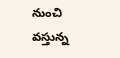నుంచి వస్తున్న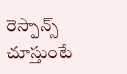రెస్పాన్స్ చూస్తుంటే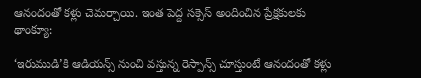ఆనందంతో కళ్లు చెమర్చాయి. ఇంత పెద్ద సక్సెస్ అందించిన ప్రేక్షకులకు థాంక్యూ:

‘ఇరుముడి’కి ఆడియన్స్ నుంచి వస్తున్న రెస్పాన్స్ చూస్తుంటే ఆనందంతో కళ్లు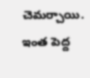చెమర్చాయి. ఇంత పెద్ద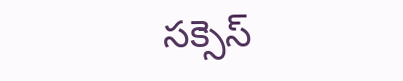సక్సెస్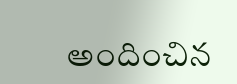అందించిన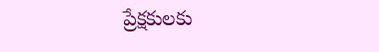ప్రేక్షకులకు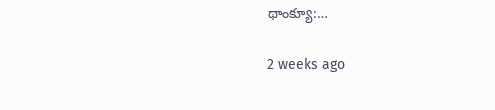థాంక్యూ:…

2 weeks ago